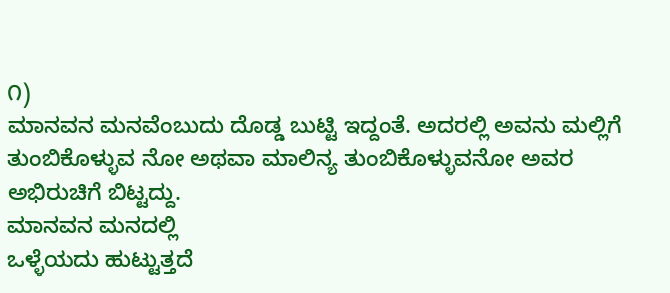೧)
ಮಾನವನ ಮನವೆಂಬುದು ದೊಡ್ಡ ಬುಟ್ಟಿ ಇದ್ದಂತೆ. ಅದರಲ್ಲಿ ಅವನು ಮಲ್ಲಿಗೆ ತುಂಬಿಕೊಳ್ಳುವ ನೋ ಅಥವಾ ಮಾಲಿನ್ಯ ತುಂಬಿಕೊಳ್ಳುವನೋ ಅವರ ಅಭಿರುಚಿಗೆ ಬಿಟ್ಟದ್ದು.
ಮಾನವನ ಮನದಲ್ಲಿ
ಒಳ್ಳೆಯದು ಹುಟ್ಟುತ್ತದೆ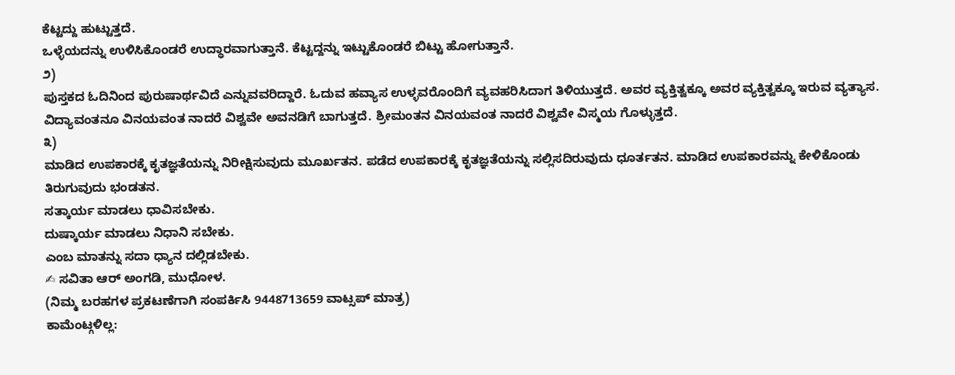ಕೆಟ್ಟದ್ದು ಹುಟ್ಟುತ್ತದೆ.
ಒಳ್ಳೆಯದನ್ನು ಉಳಿಸಿಕೊಂಡರೆ ಉದ್ಧಾರವಾಗುತ್ತಾನೆ. ಕೆಟ್ಟದ್ದನ್ನು ಇಟ್ಟುಕೊಂಡರೆ ಬಿಟ್ಟು ಹೋಗುತ್ತಾನೆ.
೨)
ಪುಸ್ತಕದ ಓದಿನಿಂದ ಪುರುಷಾರ್ಥವಿದೆ ಎನ್ನುವವರಿದ್ದಾರೆ. ಓದುವ ಹವ್ಯಾಸ ಉಳ್ಳವರೊಂದಿಗೆ ವ್ಯವಹರಿಸಿದಾಗ ತಿಳಿಯುತ್ತದೆ. ಅವರ ವ್ಯಕ್ತಿತ್ವಕ್ಕೂ ಅವರ ವ್ಯಕ್ತಿತ್ವಕ್ಕೂ ಇರುವ ವ್ಯತ್ಯಾಸ.
ವಿದ್ಯಾವಂತನೂ ವಿನಯವಂತ ನಾದರೆ ವಿಶ್ವವೇ ಅವನಡಿಗೆ ಬಾಗುತ್ತದೆ. ಶ್ರೀಮಂತನ ವಿನಯವಂತ ನಾದರೆ ವಿಶ್ವವೇ ವಿಸ್ಮಯ ಗೊಳ್ಳುತ್ತದೆ.
೩)
ಮಾಡಿದ ಉಪಕಾರಕ್ಕೆ ಕೃತಜ್ಞತೆಯನ್ನು ನಿರೀಕ್ಷಿಸುವುದು ಮೂರ್ಖತನ. ಪಡೆದ ಉಪಕಾರಕ್ಕೆ ಕೃತಜ್ಞತೆಯನ್ನು ಸಲ್ಲಿಸದಿರುವುದು ಧೂರ್ತತನ. ಮಾಡಿದ ಉಪಕಾರವನ್ನು ಕೇಳಿಕೊಂಡು ತಿರುಗುವುದು ಭಂಡತನ.
ಸತ್ಕಾರ್ಯ ಮಾಡಲು ಧಾವಿಸಬೇಕು.
ದುಷ್ಕಾರ್ಯ ಮಾಡಲು ನಿಧಾನಿ ಸಬೇಕು.
ಎಂಬ ಮಾತನ್ನು ಸದಾ ಧ್ಯಾನ ದಲ್ಲಿಡಬೇಕು.
✍ ಸವಿತಾ ಆರ್ ಅಂಗಡಿ, ಮುಧೋಳ.
(ನಿಮ್ಮ ಬರಹಗಳ ಪ್ರಕಟಣೆಗಾಗಿ ಸಂಪರ್ಕಿಸಿ 9448713659 ವಾಟ್ಸಪ್ ಮಾತ್ರ)
ಕಾಮೆಂಟ್ಗಳಿಲ್ಲ: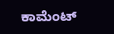ಕಾಮೆಂಟ್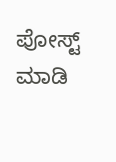ಪೋಸ್ಟ್ ಮಾಡಿ